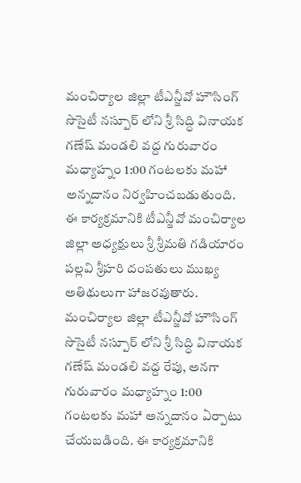మంచిర్యాల జిల్లా టీఎన్జీవో హౌసింగ్ సొసైటీ నస్పూర్ లోని శ్రీ సిద్ధి వినాయక గణేష్ మండలి వద్ద గురువారం మధ్యాహ్నం 1:00 గంటలకు మహా అన్నదానం నిర్వహించబడుతుంది. ఈ కార్యక్రమానికి టీఎన్జీవో మంచిర్యాల జిల్లా అధ్యక్షులు శ్రీ శ్రీమతి గడియారం పల్లవి శ్రీహరి దంపతులు ముఖ్య అతిథులుగా హాజరవుతారు.
మంచిర్యాల జిల్లా టీఎన్జీవో హౌసింగ్ సొసైటీ నస్పూర్ లోని శ్రీ సిద్ధి వినాయక గణేష్ మండలి వద్ద రేపు, అనగా గురువారం మధ్యాహ్నం 1:00 గంటలకు మహా అన్నదానం ఏర్పాటు చేయబడింది. ఈ కార్యక్రమానికి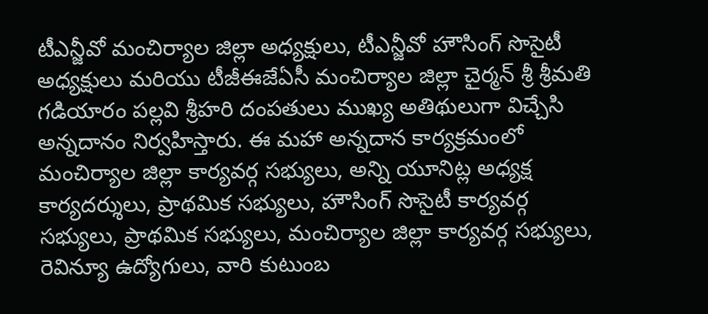టీఎన్జీవో మంచిర్యాల జిల్లా అధ్యక్షులు, టీఎన్జీవో హౌసింగ్ సొసైటీ అధ్యక్షులు మరియు టీజీఈజేఏసీ మంచిర్యాల జిల్లా చైర్మన్ శ్రీ శ్రీమతి గడియారం పల్లవి శ్రీహరి దంపతులు ముఖ్య అతిథులుగా విచ్చేసి అన్నదానం నిర్వహిస్తారు. ఈ మహా అన్నదాన కార్యక్రమంలో మంచిర్యాల జిల్లా కార్యవర్గ సభ్యులు, అన్ని యూనిట్ల అధ్యక్ష కార్యదర్శులు, ప్రాథమిక సభ్యులు, హౌసింగ్ సొసైటీ కార్యవర్గ సభ్యులు, ప్రాథమిక సభ్యులు, మంచిర్యాల జిల్లా కార్యవర్గ సభ్యులు, రెవిన్యూ ఉద్యోగులు, వారి కుటుంబ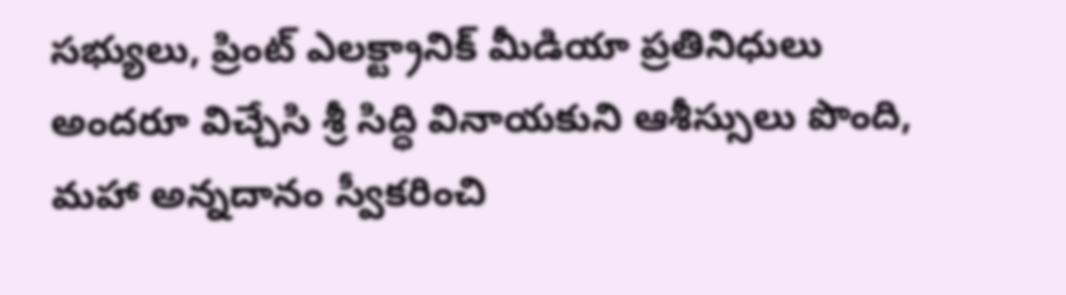సభ్యులు, ప్రింట్ ఎలక్ట్రానిక్ మీడియా ప్రతినిధులు అందరూ విచ్చేసి శ్రీ సిద్ధి వినాయకుని ఆశీస్సులు పొంది, మహా అన్నదానం స్వీకరించి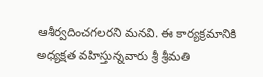ఆశీర్వదించగలరని మనవి. ఈ కార్యక్రమానికి అధ్యక్షత వహిస్తున్నవారు శ్రీ శ్రీమతి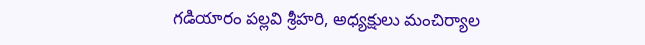గడియారం పల్లవి శ్రీహరి, అధ్యక్షులు మంచిర్యాల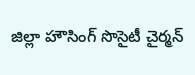జిల్లా హౌసింగ్ సొసైటీ చైర్మన్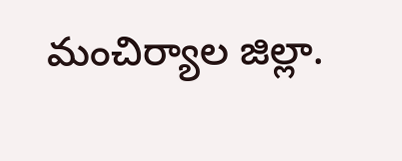మంచిర్యాల జిల్లా.